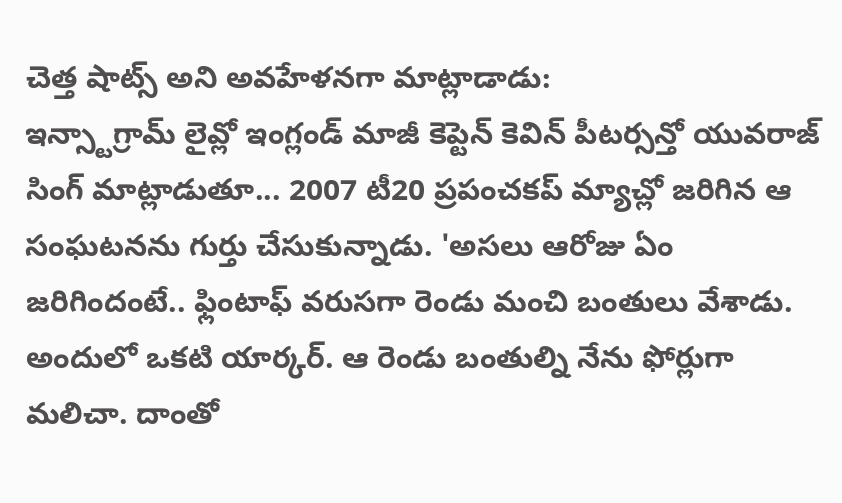చెత్త షాట్స్ అని అవహేళనగా మాట్లాడాడు:
ఇన్స్టాగ్రామ్ లైవ్లో ఇంగ్లండ్ మాజీ కెప్టెన్ కెవిన్ పీటర్సన్తో యువరాజ్ సింగ్ మాట్లాడుతూ... 2007 టీ20 ప్రపంచకప్ మ్యాచ్లో జరిగిన ఆ సంఘటనను గుర్తు చేసుకున్నాడు. 'అసలు ఆరోజు ఏం జరిగిందంటే.. ఫ్లింటాఫ్ వరుసగా రెండు మంచి బంతులు వేశాడు. అందులో ఒకటి యార్కర్. ఆ రెండు బంతుల్ని నేను ఫోర్లుగా మలిచా. దాంతో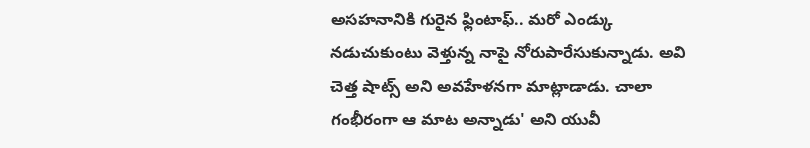అసహనానికి గురైన ఫ్లింటాఫ్.. మరో ఎండ్కు నడుచుకుంటు వెళ్తున్న నాపై నోరుపారేసుకున్నాడు. అవి చెత్త షాట్స్ అని అవహేళనగా మాట్లాడాడు. చాలా గంభీరంగా ఆ మాట అన్నాడు' అని యువీ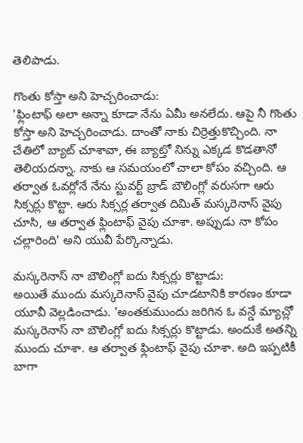తెలిపాడు.

గొంతు కోస్తా అని హెచ్చరించాడు:
'ఫ్లింటాఫ్ అలా అన్నా కూడా నేను ఏమీ అనలేదు. ఆపై నీ గొంతు కోస్తా అని హెచ్చరించాడు. దాంతో నాకు చిర్రెత్తుకొచ్చింది. నా చేతిలో బ్యాట్ చూశావా, ఈ బ్యాట్తో నిన్ను ఎక్కడ కొడతానో తెలియదన్నా. నాకు ఆ సమయంలో చాలా కోపం వచ్చింది. ఆ తర్వాత ఓవర్లోనే నేను స్టువర్ట్ బ్రాడ్ బౌలింగ్లో వరుసగా ఆరు సిక్సర్లు కొట్టా. ఆరు సిక్సర్ల తర్వాత దిమిత్ మస్కరెనాస్ వైపు చూసి, ఆ తర్వాత ఫ్లింటాఫ్ వైపు చూశా. అప్పుడు నా కోపం చల్లారింది' అని యువీ పేర్కొన్నాడు.

మస్కరెనాస్ నా బౌలింగ్లో ఐదు సిక్సర్లు కొట్టాడు:
అయితే ముందు మస్కరెనాస్ వైపు చూడటానికి కారణం కూడా యూవీ వెల్లడించాడు. 'అంతకుముందు జరిగిన ఓ వన్డే మ్యాచ్లో మస్కరెనాస్ నా బౌలింగ్లో ఐదు సిక్సర్లు కొట్టాడు. అందుకే అతన్ని ముందు చూశా. ఆ తర్వాత ఫ్లింటాఫ్ వైపు చూశా. అది ఇప్పటికీ బాగా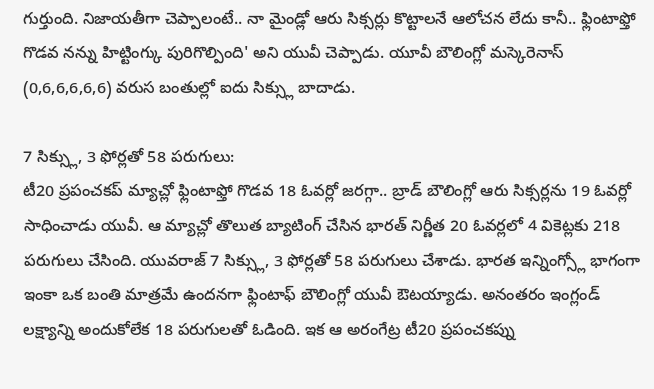గుర్తుంది. నిజాయతీగా చెప్పాలంటే.. నా మైండ్లో ఆరు సిక్సర్లు కొట్టాలనే ఆలోచన లేదు కానీ.. ఫ్లింటాఫ్తో గొడవ నన్ను హిట్టింగ్కు పురిగొల్పింది' అని యువీ చెప్పాడు. యూవీ బౌలింగ్లో మస్కెరెనాస్ (0,6,6,6,6,6) వరుస బంతుల్లో ఐదు సిక్స్లు బాదాడు.

7 సిక్స్లు, 3 ఫోర్లతో 58 పరుగులు:
టీ20 ప్రపంచకప్ మ్యాచ్లో ఫ్లింటాఫ్తో గొడవ 18 ఓవర్లో జరగ్గా.. బ్రాడ్ బౌలింగ్లో ఆరు సిక్సర్లను 19 ఓవర్లో సాధించాడు యువీ. ఆ మ్యాచ్లో తొలుత బ్యాటింగ్ చేసిన భారత్ నిర్ణీత 20 ఓవర్లలో 4 వికెట్లకు 218 పరుగులు చేసింది. యువరాజ్ 7 సిక్స్లు, 3 ఫోర్లతో 58 పరుగులు చేశాడు. భారత ఇన్నింగ్స్లో భాగంగా ఇంకా ఒక బంతి మాత్రమే ఉందనగా ఫ్లింటాఫ్ బౌలింగ్లో యువీ ఔటయ్యాడు. అనంతరం ఇంగ్లండ్ లక్ష్యాన్ని అందుకోలేక 18 పరుగులతో ఓడింది. ఇక ఆ అరంగేట్ర టీ20 ప్రపంచకప్ను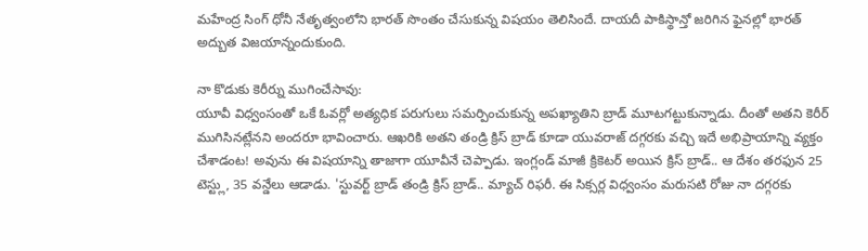మహేంద్ర సింగ్ ధోనీ నేతృత్వంలోని భారత్ సొంతం చేసుకున్న విషయం తెలిసిందే. దాయదీ పాకిస్థాన్తో జరిగిన ఫైనల్లో భారత్ అద్బుత విజయాన్నందుకుంది.

నా కొడుకు కెరీర్ను ముగించేసావు:
యూవీ విధ్వంసంతో ఒకే ఓవర్లో అత్యధిక పరుగులు సమర్పించుకున్న అపఖ్యాతిని బ్రాడ్ మూటగట్టుకున్నాడు. దీంతో అతని కెరీర్ ముగిసినట్లేనని అందరూ భావించారు. ఆఖరికి అతని తండ్రి క్రిస్ బ్రాడ్ కూడా యువరాజ్ దగ్గరకు వచ్చి ఇదే అభిప్రాయాన్ని వ్యక్తం చేశాడంట! అవును ఈ విషయాన్ని తాజాగా యూవీనే చెప్పాడు. ఇంగ్లండ్ మాజీ క్రికెటర్ అయిన క్రిస్ బ్రాడ్.. ఆ దేశం తరఫున 25 టెస్ట్లు, 35 వన్డేలు ఆడాడు. 'స్టువర్ట్ బ్రాడ్ తండ్రి క్రిస్ బ్రాడ్.. మ్యాచ్ రిఫరీ. ఈ సిక్సర్ల విధ్వంసం మరుసటి రోజు నా దగ్గరకు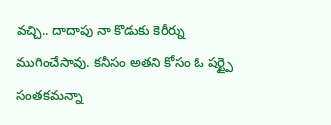వచ్చి.. దాదాపు నా కొడుకు కెరీర్ను ముగించేసావు. కనీసం అతని కోసం ఓ షర్ట్పై సంతకమన్నా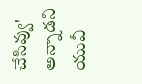చేసివ్వు' అన్నాడని యువీ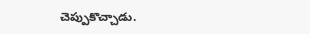చెప్పుకొచ్చాడు.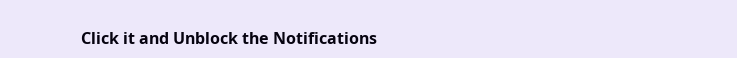Click it and Unblock the Notifications